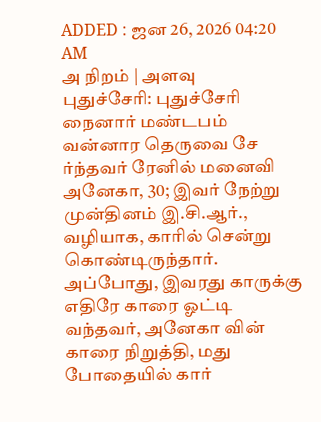ADDED : ஜன 26, 2026 04:20 AM
அ நிறம் | அளவு
புதுச்சேரி: புதுச்சேரி நைனார் மண்டபம் வன்னார தெருவை சே ர்ந்தவர் ரேனில் மனைவி அனேகா, 30; இவர் நேற்று முன்தினம் இ.சி.ஆர்., வழியாக, காரில் சென்று கொண்டிருந்தார். அப்போது, இவரது காருக்கு எதிரே காரை ஓட்டி வந்தவர், அனேகா வின் காரை நிறுத்தி, மது போதையில் கார்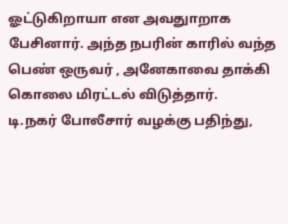ஓட்டுகிறாயா என அவதுாறாக பேசினார். அந்த நபரின் காரில் வந்த பெண் ஒருவர் , அனேகாவை தாக்கி கொலை மிரட்டல் விடுத்தார்.
டி.நகர் போலீசார் வழக்கு பதிந்து,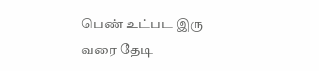பெண் உட்பட இரு வரை தேடி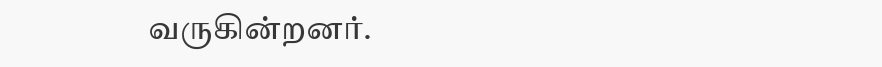வருகின்றனர்.